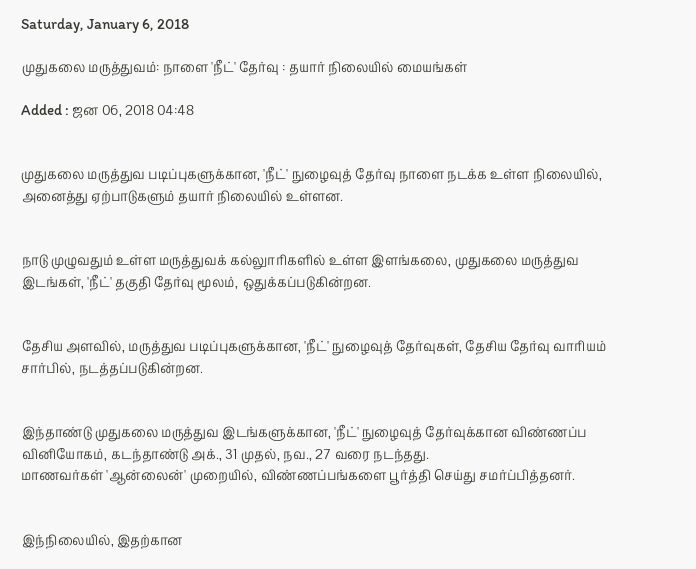Saturday, January 6, 2018

முதுகலை மருத்துவம்: நாளை 'நீட்' தேர்வு : தயார் நிலையில் மையங்கள்

Added : ஜன 06, 2018 04:48


முதுகலை மருத்துவ படிப்புகளுக்கான, 'நீட்' நுழைவுத் தேர்வு நாளை நடக்க உள்ள நிலையில், அனைத்து ஏற்பாடுகளும் தயார் நிலையில் உள்ளன.


நாடு முழுவதும் உள்ள மருத்துவக் கல்லுாரிகளில் உள்ள இளங்கலை, முதுகலை மருத்துவ இடங்கள், 'நீட்' தகுதி தேர்வு மூலம், ஒதுக்கப்படுகின்றன.


தேசிய அளவில், மருத்துவ படிப்புகளுக்கான, 'நீட்' நுழைவுத் தேர்வுகள், தேசிய தேர்வு வாரியம் சார்பில், நடத்தப்படுகின்றன.


இந்தாண்டு முதுகலை மருத்துவ இடங்களுக்கான, 'நீட்' நுழைவுத் தேர்வுக்கான விண்ணப்ப வினியோகம், கடந்தாண்டு அக்., 31 முதல், நவ., 27 வரை நடந்தது.
மாணவர்கள் 'ஆன்லைன்' முறையில், விண்ணப்பங்களை பூர்த்தி செய்து சமர்ப்பித்தனர்.


இந்நிலையில், இதற்கான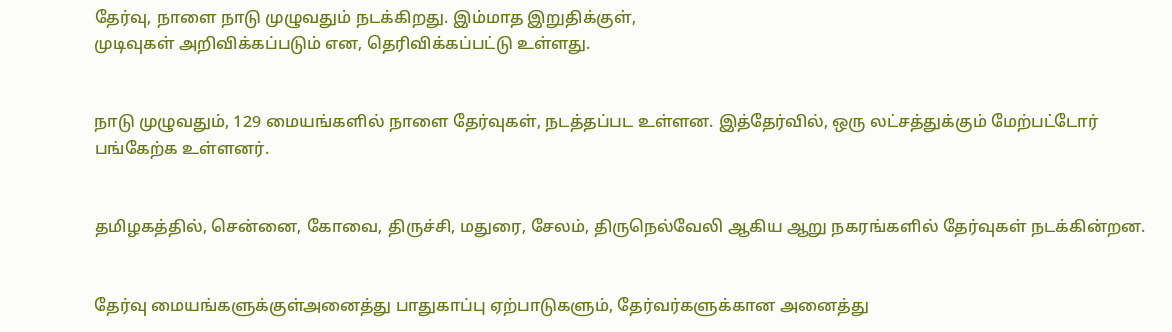தேர்வு, நாளை நாடு முழுவதும் நடக்கிறது. இம்மாத இறுதிக்குள்,
முடிவுகள் அறிவிக்கப்படும் என, தெரிவிக்கப்பட்டு உள்ளது.


நாடு முழுவதும், 129 மையங்களில் நாளை தேர்வுகள், நடத்தப்பட உள்ளன. இத்தேர்வில், ஒரு லட்சத்துக்கும் மேற்பட்டோர் பங்கேற்க உள்ளனர்.


தமிழகத்தில், சென்னை, கோவை, திருச்சி, மதுரை, சேலம், திருநெல்வேலி ஆகிய ஆறு நகரங்களில் தேர்வுகள் நடக்கின்றன.


தேர்வு மையங்களுக்குள்அனைத்து பாதுகாப்பு ஏற்பாடுகளும், தேர்வர்களுக்கான அனைத்து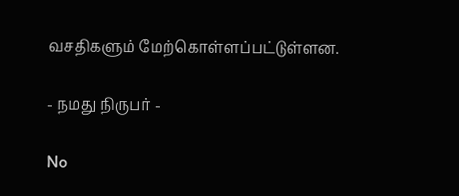வசதிகளும் மேற்கொள்ளப்பட்டுள்ளன.

- நமது நிருபர் -

No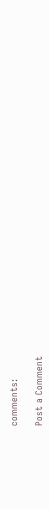comments:

Post a Comment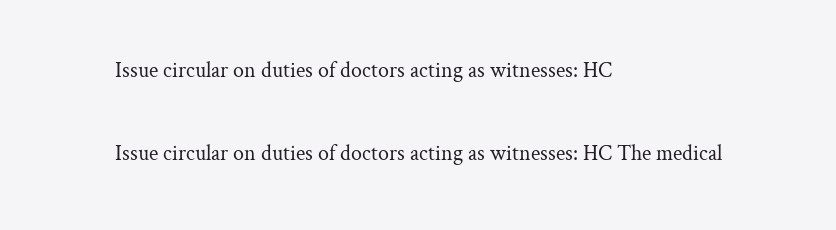Issue circular on duties of doctors acting as witnesses: HC

Issue circular on duties of doctors acting as witnesses: HC The medical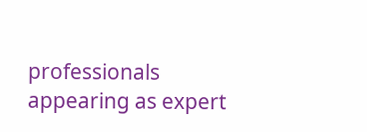professionals appearing as expert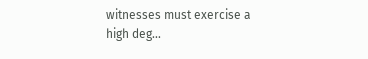witnesses must exercise a high deg...